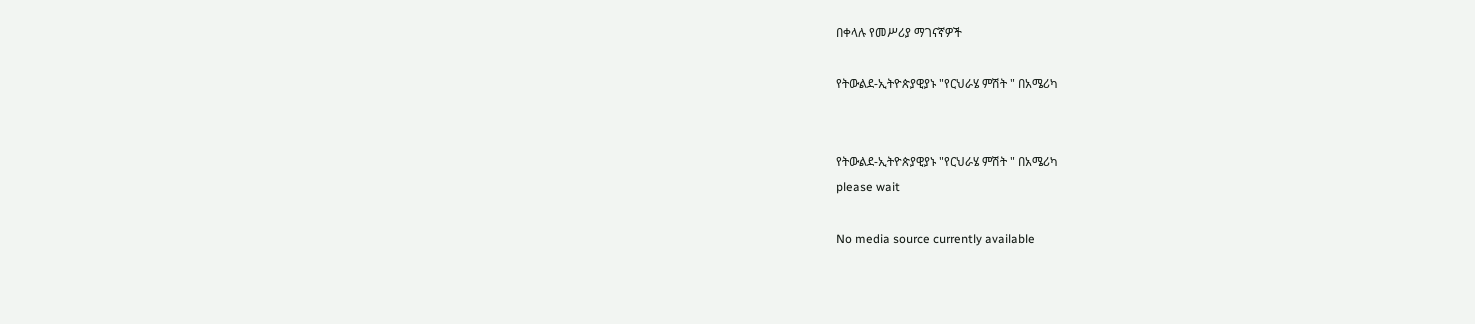በቀላሉ የመሥሪያ ማገናኛዎች

የትውልደ-ኢትዮጵያዊያኑ "የርህራሄ ምሽት " በአሜሪካ


የትውልደ-ኢትዮጵያዊያኑ "የርህራሄ ምሽት " በአሜሪካ
please wait

No media source currently available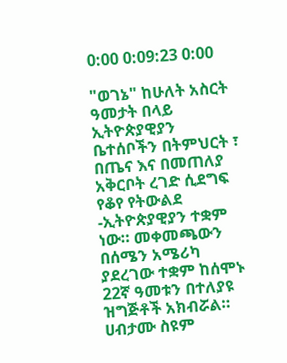0:00 0:09:23 0:00

"ወገኔ" ከሁለት አስርት ዓመታት በላይ ኢትዮጵያዊያን ቤተሰቦችን በትምህርት ፣ በጤና እና በመጠለያ አቅርቦት ረገድ ሲደግፍ የቆየ የትውልደ -ኢትዮጵያዊያን ተቋም ነው። መቀመጫውን በሰሜን አሜሪካ ያደረገው ተቋም ከሰሞኑ 22ኛ ዓመቱን በተለያዩ ዝግጅቶች አክብሯል። ሀብታሙ ስዩም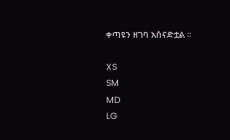ቀጣዩን ዘገባ አሰናድቷል ።

XS
SM
MD
LG